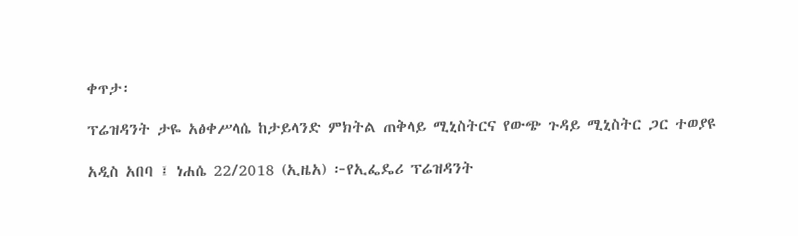ቀጥታ፡

ፕሬዝዳንት ታዬ አፅቀሥላሴ ከታይላንድ ምክትል ጠቅላይ ሚኒስትርና የውጭ ጉዳይ ሚኒስትር ጋር ተወያዩ

አዲስ አበባ ፤ ነሐሴ 22/2018 (ኢዜአ) ፦የኢፌዴሪ ፕሬዝዳንት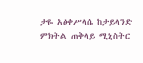ታዬ አፅቀሥላሴ ከታይላንድ ምክትል ጠቅላይ ሚኒስትር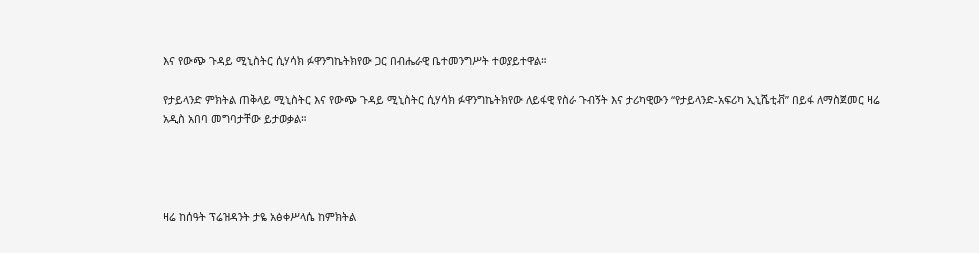እና የውጭ ጉዳይ ሚኒስትር ሲሃሳክ ፉዋንግኬትክየው ጋር በብሔራዊ ቤተመንግሥት ተወያይተዋል።

የታይላንድ ምክትል ጠቅላይ ሚኒስትር እና የውጭ ጉዳይ ሚኒስትር ሲሃሳክ ፉዋንግኬትክየው ለይፋዊ የስራ ጉብኝት እና ታሪካዊውን “የታይላንድ-አፍሪካ ኢኒሼቲቭ” በይፋ ለማስጀመር ዛሬ አዲስ አበባ መግባታቸው ይታወቃል።




ዛሬ ከሰዓት ፕሬዝዳንት ታዬ አፅቀሥላሴ ከምክትል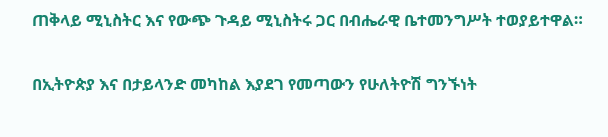ጠቅላይ ሚኒስትር እና የውጭ ጉዳይ ሚኒስትሩ ጋር በብሔራዊ ቤተመንግሥት ተወያይተዋል።

በኢትዮጵያ እና በታይላንድ መካከል እያደገ የመጣውን የሁለትዮሽ ግንኙነት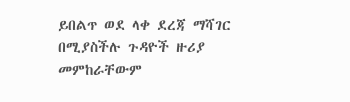ይበልጥ ወደ ላቀ ደረጃ ማሻገር በሚያስችሉ ጉዳዮች ዙሪያ መምከራቸውም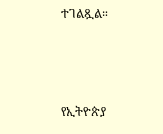ተገልጿል።



የኢትዮጵያ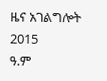ዜና አገልግሎት
2015
ዓ.ም